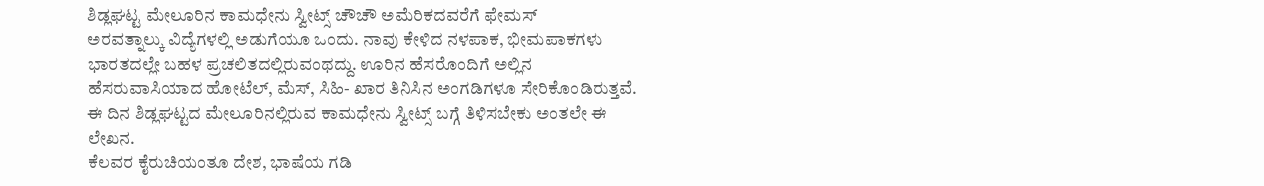ಶಿಡ್ಲಘಟ್ಟ ಮೇಲೂರಿನ ಕಾಮಧೇನು ಸ್ವೀಟ್ಸ್ ಚೌಚೌ ಅಮೆರಿಕದವರೆಗೆ ಫೇಮಸ್
ಅರವತ್ನಾಲ್ಕು ವಿದ್ಯೆಗಳಲ್ಲಿ ಅಡುಗೆಯೂ ಒಂದು. ನಾವು ಕೇಳಿದ ನಳಪಾಕ, ಭೀಮಪಾಕಗಳು ಭಾರತದಲ್ಲೇ ಬಹಳ ಪ್ರಚಲಿತದಲ್ಲಿರುವಂಥದ್ದು. ಊರಿನ ಹೆಸರೊಂದಿಗೆ ಅಲ್ಲಿನ ಹೆಸರುವಾಸಿಯಾದ ಹೋಟೆಲ್, ಮೆಸ್, ಸಿಹಿ- ಖಾರ ತಿನಿಸಿನ ಅಂಗಡಿಗಳೂ ಸೇರಿಕೊಂಡಿರುತ್ತವೆ. ಈ ದಿನ ಶಿಡ್ಲಘಟ್ಟದ ಮೇಲೂರಿನಲ್ಲಿರುವ ಕಾಮಧೇನು ಸ್ವೀಟ್ಸ್ ಬಗ್ಗೆ ತಿಳಿಸಬೇಕು ಅಂತಲೇ ಈ ಲೇಖನ.
ಕೆಲವರ ಕೈರುಚಿಯಂತೂ ದೇಶ, ಭಾಷೆಯ ಗಡಿ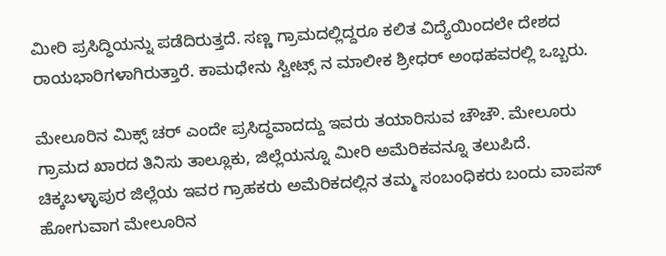ಮೀರಿ ಪ್ರಸಿದ್ಧಿಯನ್ನು ಪಡೆದಿರುತ್ತದೆ. ಸಣ್ಣ ಗ್ರಾಮದಲ್ಲಿದ್ದರೂ ಕಲಿತ ವಿದ್ಯೆಯಿಂದಲೇ ದೇಶದ ರಾಯಭಾರಿಗಳಾಗಿರುತ್ತಾರೆ. ಕಾಮಧೇನು ಸ್ವೀಟ್ಸ್ ನ ಮಾಲೀಕ ಶ್ರೀಧರ್ ಅಂಥಹವರಲ್ಲಿ ಒಬ್ಬರು.

ಮೇಲೂರಿನ ಮಿಕ್ಸ್ ಚರ್ ಎಂದೇ ಪ್ರಸಿದ್ಧವಾದದ್ದು ಇವರು ತಯಾರಿಸುವ ಚೌಚೌ. ಮೇಲೂರು ಗ್ರಾಮದ ಖಾರದ ತಿನಿಸು ತಾಲ್ಲೂಕು, ಜಿಲ್ಲೆಯನ್ನೂ ಮೀರಿ ಅಮೆರಿಕವನ್ನೂ ತಲುಪಿದೆ. ಚಿಕ್ಕಬಳ್ಳಾಪುರ ಜಿಲ್ಲೆಯ ಇವರ ಗ್ರಾಹಕರು ಅಮೆರಿಕದಲ್ಲಿನ ತಮ್ಮ ಸಂಬಂಧಿಕರು ಬಂದು ವಾಪಸ್ ಹೋಗುವಾಗ ಮೇಲೂರಿನ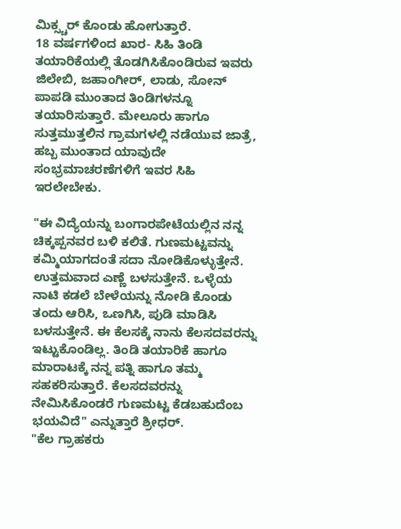ಮಿಕ್ಸ್ಚರ್ ಕೊಂಡು ಹೋಗುತ್ತಾರೆ.
18 ವರ್ಷಗಳಿಂದ ಖಾರ- ಸಿಹಿ ತಿಂಡಿ ತಯಾರಿಕೆಯಲ್ಲಿ ತೊಡಗಿಸಿಕೊಂಡಿರುವ ಇವರು ಜಿಲೇಬಿ, ಜಹಾಂಗೀರ್, ಲಾಡು, ಸೋನ್ ಪಾಪಡಿ ಮುಂತಾದ ತಿಂಡಿಗಳನ್ನೂ ತಯಾರಿಸುತ್ತಾರೆ. ಮೇಲೂರು ಹಾಗೂ ಸುತ್ತಮುತ್ತಲಿನ ಗ್ರಾಮಗಳಲ್ಲಿ ನಡೆಯುವ ಜಾತ್ರೆ, ಹಬ್ಬ ಮುಂತಾದ ಯಾವುದೇ ಸಂಭ್ರಮಾಚರಣೆಗಳಿಗೆ ಇವರ ಸಿಹಿ ಇರಲೇಬೇಕು.

"ಈ ವಿದ್ಯೆಯನ್ನು ಬಂಗಾರಪೇಟೆಯಲ್ಲಿನ ನನ್ನ ಚಿಕ್ಕಪ್ಪನವರ ಬಳಿ ಕಲಿತೆ. ಗುಣಮಟ್ಟವನ್ನು ಕಮ್ಮಿಯಾಗದಂತೆ ಸದಾ ನೋಡಿಕೊಳ್ಳುತ್ತೇನೆ. ಉತ್ತಮವಾದ ಎಣ್ಣೆ ಬಳಸುತ್ತೇನೆ. ಒಳ್ಳೆಯ ನಾಟಿ ಕಡಲೆ ಬೇಳೆಯನ್ನು ನೋಡಿ ಕೊಂಡು ತಂದು ಆರಿಸಿ, ಒಣಗಿಸಿ, ಪುಡಿ ಮಾಡಿಸಿ ಬಳಸುತ್ತೇನೆ. ಈ ಕೆಲಸಕ್ಕೆ ನಾನು ಕೆಲಸದವರನ್ನು ಇಟ್ಟುಕೊಂಡಿಲ್ಲ. ತಿಂಡಿ ತಯಾರಿಕೆ ಹಾಗೂ ಮಾರಾಟಕ್ಕೆ ನನ್ನ ಪತ್ನಿ ಹಾಗೂ ತಮ್ಮ ಸಹಕರಿಸುತ್ತಾರೆ. ಕೆಲಸದವರನ್ನು ನೇಮಿಸಿಕೊಂಡರೆ ಗುಣಮಟ್ಟ ಕೆಡಬಹುದೆಂಬ ಭಯವಿದೆ" ಎನ್ನುತ್ತಾರೆ ಶ್ರೀಧರ್.
"ಕೆಲ ಗ್ರಾಹಕರು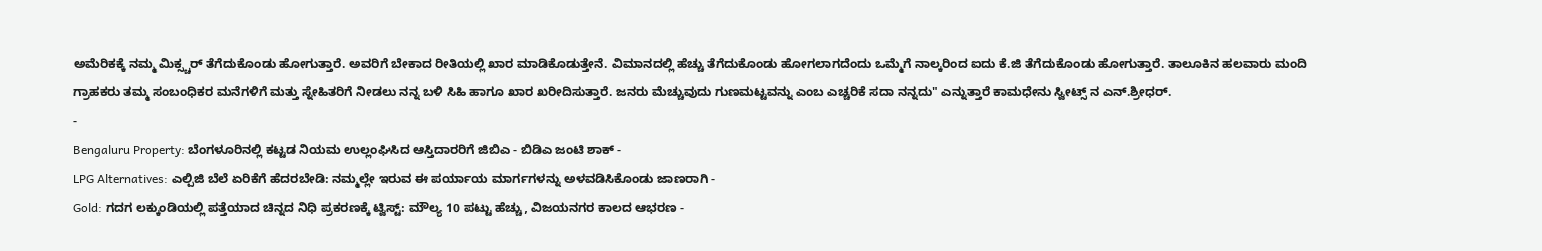ಅಮೆರಿಕಕ್ಕೆ ನಮ್ಮ ಮಿಕ್ಸ್ಚರ್ ತೆಗೆದುಕೊಂಡು ಹೋಗುತ್ತಾರೆ. ಅವರಿಗೆ ಬೇಕಾದ ರೀತಿಯಲ್ಲಿ ಖಾರ ಮಾಡಿಕೊಡುತ್ತೇನೆ. ವಿಮಾನದಲ್ಲಿ ಹೆಚ್ಚು ತೆಗೆದುಕೊಂಡು ಹೋಗಲಾಗದೆಂದು ಒಮ್ಮೆಗೆ ನಾಲ್ಕರಿಂದ ಐದು ಕೆ.ಜಿ ತೆಗೆದುಕೊಂಡು ಹೋಗುತ್ತಾರೆ. ತಾಲೂಕಿನ ಹಲವಾರು ಮಂದಿ ಗ್ರಾಹಕರು ತಮ್ಮ ಸಂಬಂಧಿಕರ ಮನೆಗಳಿಗೆ ಮತ್ತು ಸ್ನೇಹಿತರಿಗೆ ನೀಡಲು ನನ್ನ ಬಳಿ ಸಿಹಿ ಹಾಗೂ ಖಾರ ಖರೀದಿಸುತ್ತಾರೆ. ಜನರು ಮೆಚ್ಚುವುದು ಗುಣಮಟ್ಟವನ್ನು ಎಂಬ ಎಚ್ಚರಿಕೆ ಸದಾ ನನ್ನದು" ಎನ್ನುತ್ತಾರೆ ಕಾಮಧೇನು ಸ್ವೀಟ್ಸ್ ನ ಎನ್.ಶ್ರೀಧರ್.
-
Bengaluru Property: ಬೆಂಗಳೂರಿನಲ್ಲಿ ಕಟ್ಟಡ ನಿಯಮ ಉಲ್ಲಂಘಿಸಿದ ಆಸ್ತಿದಾರರಿಗೆ ಜಿಬಿಎ - ಬಿಡಿಎ ಜಂಟಿ ಶಾಕ್ -
LPG Alternatives: ಎಲ್ಪಿಜಿ ಬೆಲೆ ಏರಿಕೆಗೆ ಹೆದರಬೇಡಿ: ನಮ್ಮಲ್ಲೇ ಇರುವ ಈ ಪರ್ಯಾಯ ಮಾರ್ಗಗಳನ್ನು ಅಳವಡಿಸಿಕೊಂಡು ಜಾಣರಾಗಿ -
Gold: ಗದಗ ಲಕ್ಕುಂಡಿಯಲ್ಲಿ ಪತ್ತೆಯಾದ ಚಿನ್ನದ ನಿಧಿ ಪ್ರಕರಣಕ್ಕೆ ಟ್ವಿಸ್ಟ್: ಮೌಲ್ಯ 10 ಪಟ್ಟು ಹೆಚ್ಚು, ವಿಜಯನಗರ ಕಾಲದ ಆಭರಣ -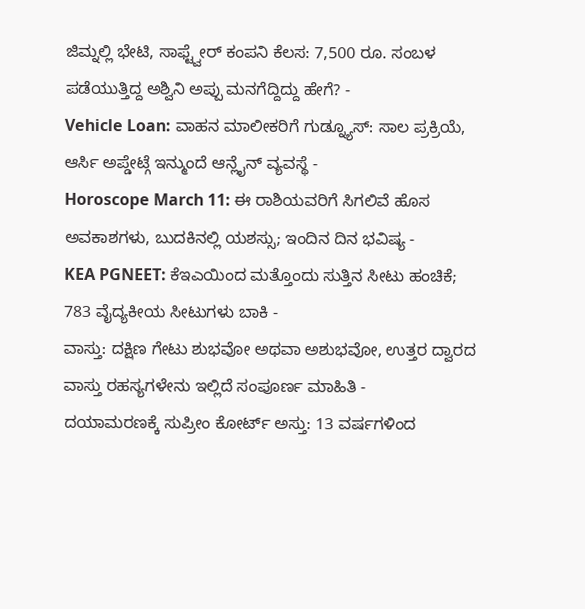ಜಿಮ್ನಲ್ಲಿ ಭೇಟಿ, ಸಾಫ್ಟ್ವೇರ್ ಕಂಪನಿ ಕೆಲಸ: 7,500 ರೂ. ಸಂಬಳ ಪಡೆಯುತ್ತಿದ್ದ ಅಶ್ವಿನಿ ಅಪ್ಪು ಮನಗೆದ್ದಿದ್ದು ಹೇಗೆ? -
Vehicle Loan: ವಾಹನ ಮಾಲೀಕರಿಗೆ ಗುಡ್ನ್ಯೂಸ್: ಸಾಲ ಪ್ರಕ್ರಿಯೆ, ಆರ್ಸಿ ಅಪ್ಡೇಟ್ಗೆ ಇನ್ಮುಂದೆ ಆನ್ಲೈನ್ ವ್ಯವಸ್ಥೆ -
Horoscope March 11: ಈ ರಾಶಿಯವರಿಗೆ ಸಿಗಲಿವೆ ಹೊಸ ಅವಕಾಶಗಳು, ಬುದಕಿನಲ್ಲಿ ಯಶಸ್ಸು; ಇಂದಿನ ದಿನ ಭವಿಷ್ಯ -
KEA PGNEET: ಕೆಇಎಯಿಂದ ಮತ್ತೊಂದು ಸುತ್ತಿನ ಸೀಟು ಹಂಚಿಕೆ; 783 ವೈದ್ಯಕೀಯ ಸೀಟುಗಳು ಬಾಕಿ -
ವಾಸ್ತು: ದಕ್ಷಿಣ ಗೇಟು ಶುಭವೋ ಅಥವಾ ಅಶುಭವೋ, ಉತ್ತರ ದ್ವಾರದ ವಾಸ್ತು ರಹಸ್ಯಗಳೇನು ಇಲ್ಲಿದೆ ಸಂಪೂರ್ಣ ಮಾಹಿತಿ -
ದಯಾಮರಣಕ್ಕೆ ಸುಪ್ರೀಂ ಕೋರ್ಟ್ ಅಸ್ತು: 13 ವರ್ಷಗಳಿಂದ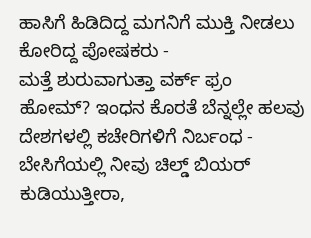ಹಾಸಿಗೆ ಹಿಡಿದಿದ್ದ ಮಗನಿಗೆ ಮುಕ್ತಿ ನೀಡಲು ಕೋರಿದ್ದ ಪೋಷಕರು -
ಮತ್ತೆ ಶುರುವಾಗುತ್ತಾ ವರ್ಕ್ ಫ್ರಂ ಹೋಮ್? ಇಂಧನ ಕೊರತೆ ಬೆನ್ನಲ್ಲೇ ಹಲವು ದೇಶಗಳಲ್ಲಿ ಕಚೇರಿಗಳಿಗೆ ನಿರ್ಬಂಧ -
ಬೇಸಿಗೆಯಲ್ಲಿ ನೀವು ಚಿಲ್ಡ್ ಬಿಯರ್ ಕುಡಿಯುತ್ತೀರಾ,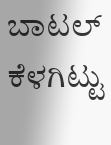ಬಾಟಲ್ ಕೆಳಗಿಟ್ಟು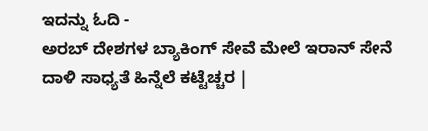ಇದನ್ನು ಓದಿ -
ಅರಬ್ ದೇಶಗಳ ಬ್ಯಾಕಿಂಗ್ ಸೇವೆ ಮೇಲೆ ಇರಾನ್ ಸೇನೆ ದಾಳಿ ಸಾಧ್ಯತೆ ಹಿನ್ನೆಲೆ ಕಟ್ಟೆಚ್ಚರ |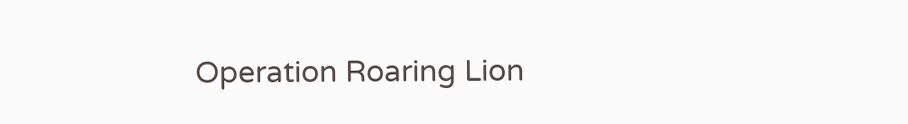Operation Roaring Lion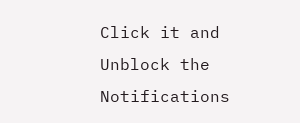Click it and Unblock the Notifications